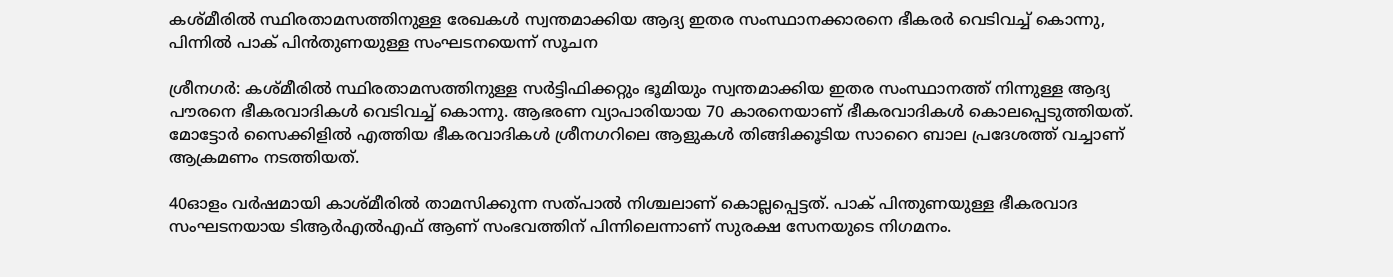കശ്മീരില്‍ സ്ഥിരതാമസത്തിനുള്ള രേഖകള്‍ സ്വന്തമാക്കിയ ആദ്യ ഇതര സംസ്ഥാനക്കാരനെ ഭീകരർ വെടിവച്ച് കൊന്നു, പിന്നിൽ പാക് പിൻതുണയുള്ള സംഘടനയെന്ന് സൂചന

ശ്രീനഗർ: കശ്മീരില്‍ സ്ഥിരതാമസത്തിനുള്ള സര്‍ട്ടിഫിക്കറ്റും ഭൂമിയും സ്വന്തമാക്കിയ ഇതര സംസ്ഥാനത്ത് നിന്നുള്ള ആദ്യ പൗരനെ ഭീകരവാദികള്‍ വെടിവച്ച് കൊന്നു. ആഭരണ വ്യാപാരിയായ 70 കാരനെയാണ് ഭീകരവാദികള്‍ കൊലപ്പെടുത്തിയത്. മോട്ടോര്‍ സൈക്കിളില്‍ എത്തിയ ഭീകരവാദികള്‍ ശ്രീനഗറിലെ ആളുകള്‍ തിങ്ങിക്കൂടിയ സാറൈ ബാല പ്രദേശത്ത് വച്ചാണ് ആക്രമണം നടത്തിയത്.

40ഓളം വര്‍ഷമായി കാശ്മീരില്‍ താമസിക്കുന്ന സത്പാല്‍ നിശ്ചലാണ് കൊല്ലപ്പെട്ടത്. പാക് പിന്തുണയുള്ള ഭീകരവാദ സംഘടനയായ ടിആര്‍എല്‍എഫ് ആണ് സംഭവത്തിന് പിന്നിലെന്നാണ് സുരക്ഷ സേനയുടെ നിഗമനം.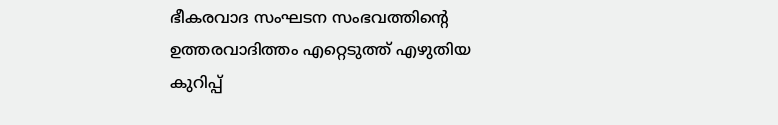ഭീകരവാദ സംഘടന സംഭവത്തിന്റെ ഉത്തരവാദിത്തം എറ്റെടുത്ത് എഴുതിയ കുറിപ്പ്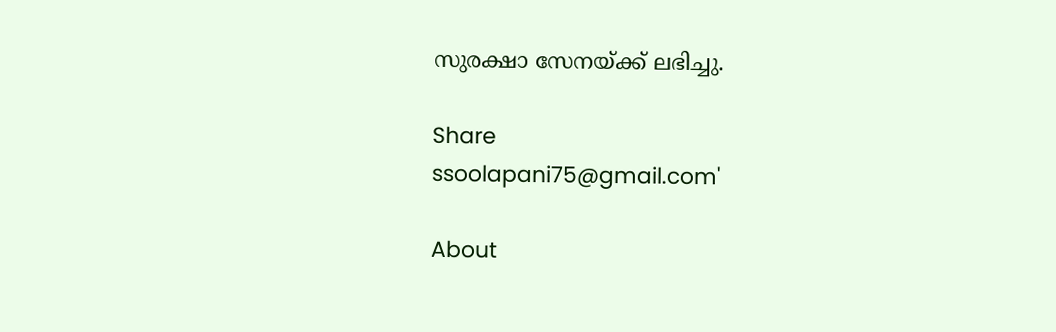സുരക്ഷാ സേനയ്ക്ക് ലഭിച്ചു.

Share
ssoolapani75@gmail.com'

About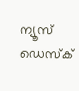ന്യൂസ് ഡെസ്ക്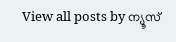View all posts by ന്യൂസ്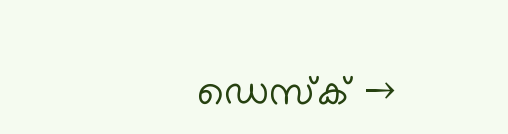ഡെസ്ക് →